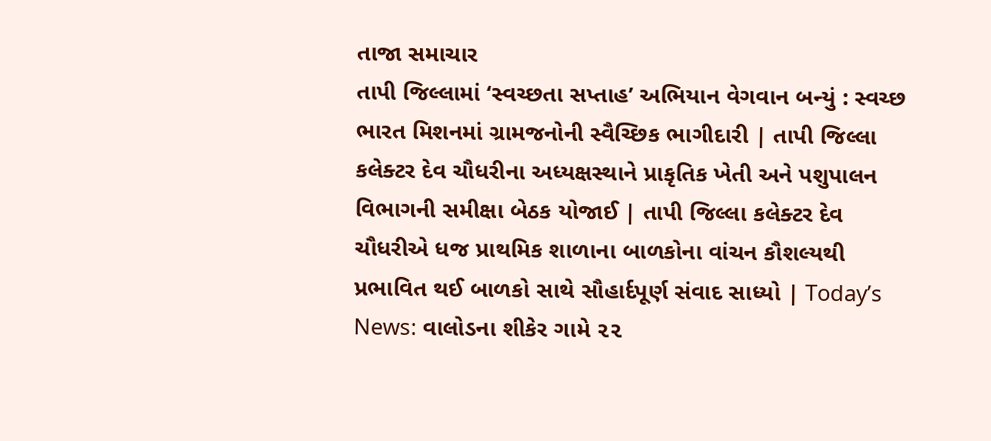તાજા સમાચાર
તાપી જિલ્લામાં ‘સ્વચ્છતા સપ્તાહ’ અભિયાન વેગવાન બન્યું : સ્વચ્છ ભારત મિશનમાં ગ્રામજનોની સ્વૈચ્છિક ભાગીદારી | તાપી જિલ્લા કલેક્ટર દેવ ચૌધરીના અધ્યક્ષસ્થાને પ્રાકૃતિક ખેતી અને પશુપાલન વિભાગની સમીક્ષા બેઠક યોજાઈ | તાપી જિલ્લા કલેક્ટર દેવ ચૌધરીએ ધજ પ્રાથમિક શાળાના બાળકોના વાંચન કૌશલ્યથી પ્રભાવિત થઈ બાળકો સાથે સૌહાર્દપૂર્ણ સંવાદ સાધ્યો | Today’s News: વાલોડના શીકેર ગામે ૨૨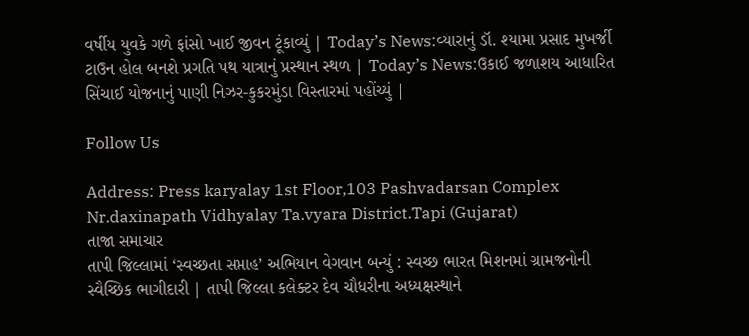વર્ષીય યુવકે ગળે ફાંસો ખાઈ જીવન ટૂંકાવ્યું | Today’s News:વ્યારાનું ડૉ. શ્યામા પ્રસાદ મુખર્જી ટાઉન હોલ બનશે પ્રગતિ પથ યાત્રાનું પ્રસ્થાન સ્થળ | Today’s News:ઉકાઈ જળાશય આધારિત સિંચાઈ યોજનાનું પાણી નિઝર-કુકરમુંડા વિસ્તારમાં પહોંચ્યું |

Follow Us

Address: Press karyalay 1st Floor,103 Pashvadarsan Complex Nr.daxinapath Vidhyalay Ta.vyara District.Tapi (Gujarat)
તાજા સમાચાર
તાપી જિલ્લામાં ‘સ્વચ્છતા સપ્તાહ’ અભિયાન વેગવાન બન્યું : સ્વચ્છ ભારત મિશનમાં ગ્રામજનોની સ્વૈચ્છિક ભાગીદારી | તાપી જિલ્લા કલેક્ટર દેવ ચૌધરીના અધ્યક્ષસ્થાને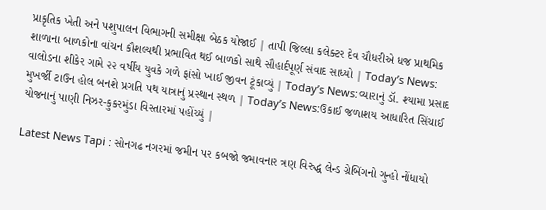પ્રાકૃતિક ખેતી અને પશુપાલન વિભાગની સમીક્ષા બેઠક યોજાઈ | તાપી જિલ્લા કલેક્ટર દેવ ચૌધરીએ ધજ પ્રાથમિક શાળાના બાળકોના વાંચન કૌશલ્યથી પ્રભાવિત થઈ બાળકો સાથે સૌહાર્દપૂર્ણ સંવાદ સાધ્યો | Today’s News: વાલોડના શીકેર ગામે ૨૨ વર્ષીય યુવકે ગળે ફાંસો ખાઈ જીવન ટૂંકાવ્યું | Today’s News:વ્યારાનું ડૉ. શ્યામા પ્રસાદ મુખર્જી ટાઉન હોલ બનશે પ્રગતિ પથ યાત્રાનું પ્રસ્થાન સ્થળ | Today’s News:ઉકાઈ જળાશય આધારિત સિંચાઈ યોજનાનું પાણી નિઝર-કુકરમુંડા વિસ્તારમાં પહોંચ્યું |

Latest News Tapi : સોનગઢ નગરમાં જમીન પર કબજો જમાવનાર ત્રણ વિરુદ્ધ લેન્ડ ગ્રેબિંગનો ગુન્હો નોંધાયો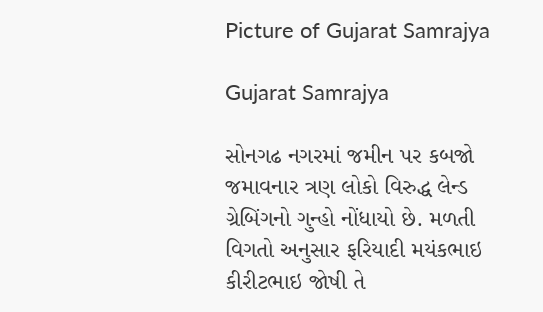Picture of Gujarat Samrajya

Gujarat Samrajya

સોનગઢ નગરમાં જમીન પર કબજો જમાવનાર ત્રણ લોકો વિરુદ્ધ લેન્ડ ગ્રેબિંગનો ગુન્હો નોંધાયો છે. મળતી વિગતો અનુસાર ફરિયાદી મયંકભાઇ કીરીટભાઇ જોષી તે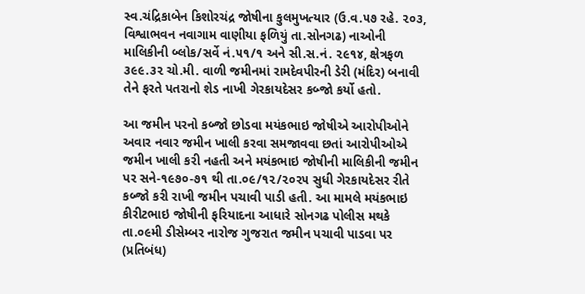સ્વ.ચંદ્રિકાબેન કિશોરચંદ્ર જોષીના કુલમુખત્યાર (ઉ.વ.૫૭ રહે. ૨૦૩, વિશ્વાભવન નવાગામ વાણીયા ફળિયું તા.સોનગઢ) નાઓની માલિકીની બ્લોક/સર્વે નં.૫૧/૧ અને સી.સ.નં. ૨૯૧૪, ક્ષેત્રફળ ૩૯૯.૩૨ ચો.મી. વાળી જમીનમાં રામદેવપીરની ડેરી (મંદિર) બનાવી તેને ફરતે પતરાનો શેડ નાખી ગેરકાયદેસર કબ્જો કર્યો હતો.

આ જમીન પરનો કબ્જો છોડવા મયંકભાઇ જોષીએ આરોપીઓને અવાર નવાર જમીન ખાલી કરવા સમજાવવા છતાં આરોપીઓએ જમીન ખાલી કરી નહતી અને મયંકભાઇ જોષીની માલિકીની જમીન પર સને-૧૯૭૦-૭૧ થી તા.૦૯/૧૨/૨૦૨૫ સુધી ગેરકાયદેસર રીતે કબ્જો કરી રાખી જમીન પચાવી પાડી હતી. આ મામલે મયંકભાઇ કીરીટભાઇ જોષીની ફરિયાદના આધારે સોનગઢ પોલીસ મથકે તા.૦૯મી ડીસેમ્બર નારોજ ગુજરાત જમીન પચાવી પાડવા પર (પ્રતિબંધ)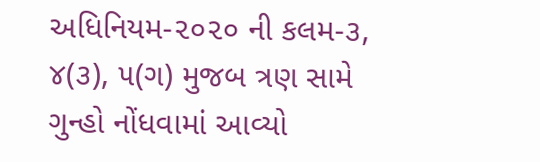અધિનિયમ-૨૦૨૦ ની કલમ-૩, ૪(૩), ૫(ગ) મુજબ ત્રણ સામે ગુન્હો નોંધવામાં આવ્યો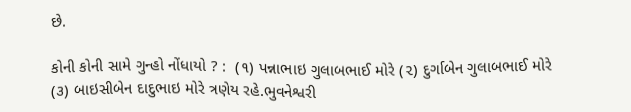છે.

કોની કોની સામે ગુન્હો નોંધાયો ? :  (૧) પન્નાભાઇ ગુલાબભાઈ મોરે (૨) દુર્ગાબેન ગુલાબભાઈ મોરે (૩) બાઇસીબેન દાદુભાઇ મોરે ત્રણેય રહે.ભુવનેશ્વરી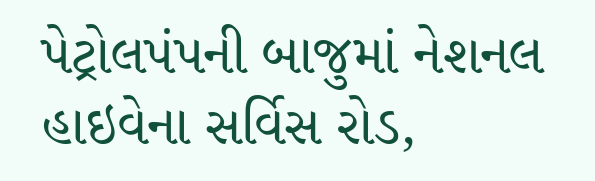પેટ્રોલપંપની બાજુમાં નેશનલ હાઇવેના સર્વિસ રોડ,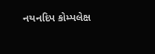નયનદિપ કોમ્પલેક્ષ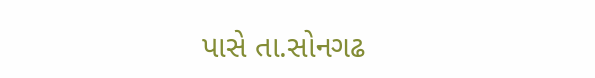પાસે તા.સોનગઢ